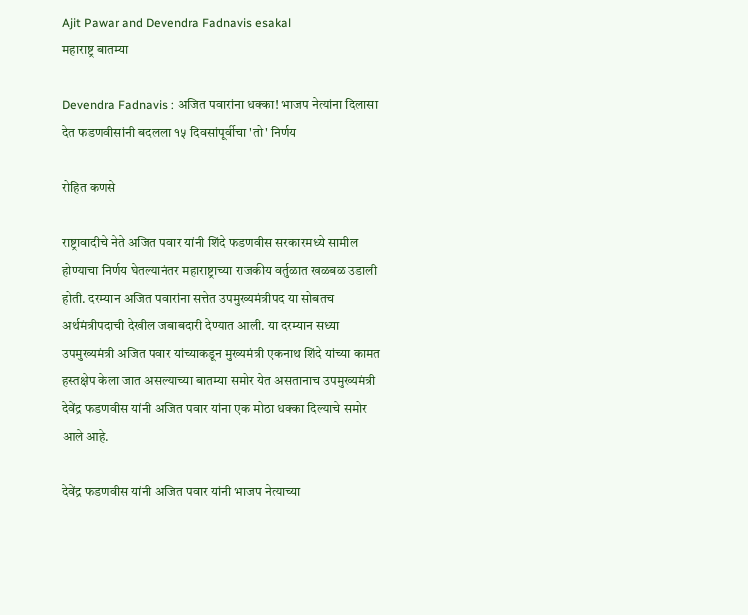Ajit Pawar and Devendra Fadnavis esakal
महाराष्ट्र बातम्या

Devendra Fadnavis : अजित पवारांना धक्का! भाजप नेत्यांना दिलासा देत फडणवीसांनी बदलला १५ दिवसांपूर्वीचा 'तो' निर्णय

रोहित कणसे

राष्ट्रावादीचे नेते अजित पवार यांनी शिंदे फडणवीस सरकारमध्ये सामील होण्याचा निर्णय घेतल्यानंतर महाराष्ट्राच्या राजकीय वर्तुळात खळबळ उडाली होती. दरम्यान अजित पवारांना सत्तेत उपमुख्यमंत्रीपद या सोबतच अर्थमंत्रीपदाची देखील जबाबदारी देण्यात आली. या दरम्यान सध्या उपमुख्यमंत्री अजित पवार यांच्याकडून मुख्यमंत्री एकनाथ शिंदे यांच्या कामत हस्तक्षेप केला जात असल्याच्या बातम्या समोर येत असतानाच उपमुख्यमंत्री देवेंद्र फडणवीस यांनी अजित पवार यांना एक मोठा धक्का दिल्याचे समोर आले आहे.

देवेंद्र फडणवीस यांनी अजित पवार यांनी भाजप नेत्याच्या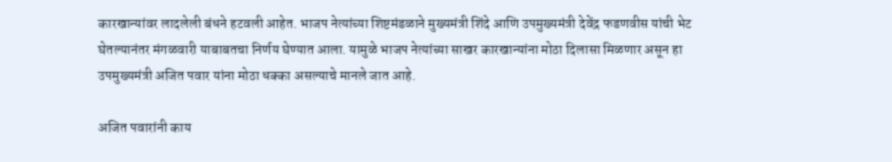कारखान्यांवर लादलेली बंधने हटवली आहेत. भाजप नेत्यांच्या शिष्टमंडळाने मुख्यमंत्री शिंदे आणि उपमुख्यमंत्री देवेंद्र फडणवीस यांची भेट घेतल्यानंतर मंगळवारी याबाबतचा निर्णय घेण्यात आला. यामुळे भाजप नेत्यांच्या साखर कारखान्यांना मोठा दिलासा मिळणार असून हा उपमुख्यमंत्री अजित पवार यांना मोठा धक्का असल्याचे मानले जात आहे.

अजित पवारांनी काय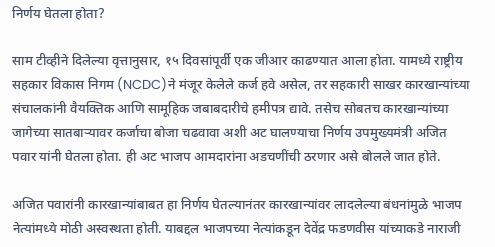निर्णय घेतला होता?

साम टीव्हीने दिलेल्या वृत्तानुसार, १५ दिवसांपूर्वी एक जीआर काढण्यात आला होता. यामध्ये राष्ट्रीय सहकार विकास निगम (NCDC)ने मंजूर केलेले कर्ज हवे असेल, तर सहकारी साखर कारखान्यांच्या संचालकांनी वैयक्तिक आणि सामूहिक जबाबदारीचे हमीपत्र द्यावे. तसेच सोबतच कारखान्यांच्या जागेच्या सातबाऱ्यावर कर्जाचा बोजा चढवावा अशी अट घालण्याचा निर्णय उपमुख्यमंत्री अजित पवार यांनी घेतला होता. ही अट भाजप आमदारांना अडचणींची ठरणार असे बोलले जात होते.

अजित पवारांनी कारखान्यांबाबत हा निर्णय घेतल्यानंतर कारखान्यांवर लादलेल्या बंधनांमुळे भाजप नेत्यांमध्ये मोठी अस्वस्थता होती. याबद्दल भाजपच्या नेत्यांकडून देवेंद्र फडणवीस यांच्याकडे नाराजी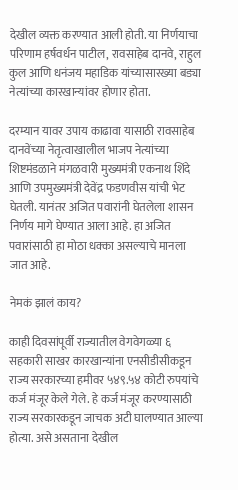देखील व्यक्त करण्यात आली होती. या निर्णयाचा परिणाम हर्षवर्धन पाटील, रावसाहेब दानवे, राहुल कुल आणि धनंजय महाडिक यांच्यासारख्या बड्या नेत्यांच्या कारखान्यांवर होणार होता.

दरम्यान यावर उपाय काढावा यासाठी रावसाहेब दानवेंच्या नेतृत्वाखालील भाजप नेत्यांच्या शिष्टमंडळाने मंगळवारी मुख्यमंत्री एकनाथ शिंदे आणि उपमुख्यमंत्री देवेंद्र फडणवीस यांची भेट घेतली. यानंतर अजित पवारांनी घेतलेला शासन निर्णय मागे घेण्यात आला आहे. हा अजित पवारांसाठी हा मोठा धक्का असल्याचे मानला जात आहे.

नेमकं झालं काय?

काही दिवसांपूर्वी राज्यातील वेगवेगळ्या ६ सहकारी साखर कारखान्यांना एनसीडीसीकडून राज्य सरकारच्या हमीवर ५४९.५४ कोटी रुपयांचे कर्ज मंजूर केले गेले. हे कर्ज मंजूर करण्यासाठी राज्य सरकारकडून जाचक अटी घालण्यात आल्या होत्या. असे असताना देखील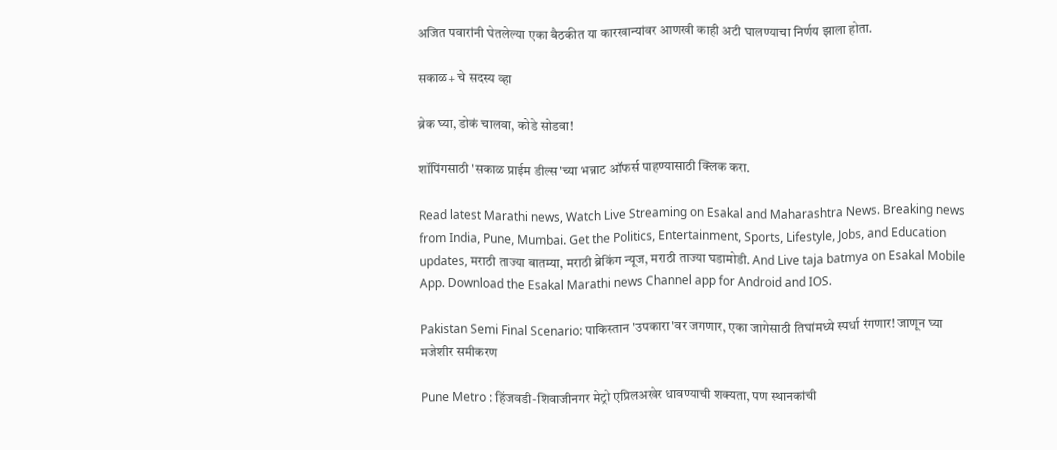अजित पवारांनी घेतलेल्या एका बैठकीत या कारखान्यांवर आणखी काही अटी घालण्याचा निर्णय झाला होता.

सकाळ+ चे सदस्य व्हा

ब्रेक घ्या, डोकं चालवा, कोडे सोडवा!

शॉपिंगसाठी 'सकाळ प्राईम डील्स'च्या भन्नाट ऑफर्स पाहण्यासाठी क्लिक करा.

Read latest Marathi news, Watch Live Streaming on Esakal and Maharashtra News. Breaking news from India, Pune, Mumbai. Get the Politics, Entertainment, Sports, Lifestyle, Jobs, and Education updates, मराठी ताज्या बातम्या, मराठी ब्रेकिंग न्यूज, मराठी ताज्या घडामोडी. And Live taja batmya on Esakal Mobile App. Download the Esakal Marathi news Channel app for Android and IOS.

Pakistan Semi Final Scenario: पाकिस्तान 'उपकारा'वर जगणार, एका जागेसाठी तिघांमध्ये स्पर्धा रंगणार! जाणून घ्या मजेशीर समीकरण

Pune Metro : हिंजवडी-शिवाजीनगर मेट्रो एप्रिलअखेर धावण्याची शक्यता, पण स्थानकांची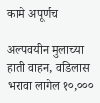कामे अपूर्णच

अल्पवयीन मुलाच्या हाती वाहन, वडिलास भरावा लागेल १०,०००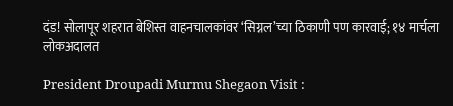दंड! सोलापूर शहरात बेशिस्त वाहनचालकांवर ‘सिग्नल’च्या ठिकाणी पण कारवाई; १४ मार्चला लोकअदालत

President Droupadi Murmu Shegaon Visit :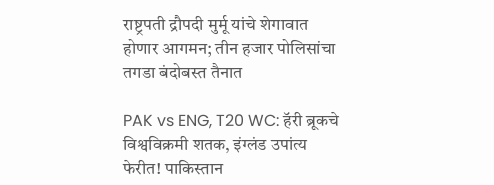राष्ट्रपती द्रौपदी मुर्मू यांचे शेगावात होणार आगमन; तीन हजार पोलिसांचा तगडा बंदोबस्त तैनात

PAK vs ENG, T20 WC: हॅरी ब्रूकचे विश्वविक्रमी शतक, इंग्लंड उपांत्य फेरीत! पाकिस्तान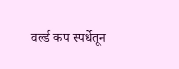वर्ल्ड कप स्पर्धेतून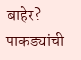बाहेर? पाकड्यांची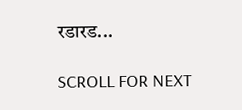रडारड...

SCROLL FOR NEXT